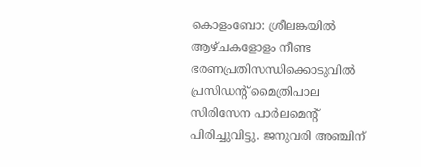കൊളംബോ: ശ്രീലങ്കയിൽ ആഴ്ചകളോളം നീണ്ട ഭരണപ്രതിസന്ധിക്കൊടുവിൽ പ്രസിഡന്റ് മൈത്രിപാല സിരിസേന പാർലമെന്റ് പിരിച്ചുവിട്ടു. ജനുവരി അഞ്ചിന്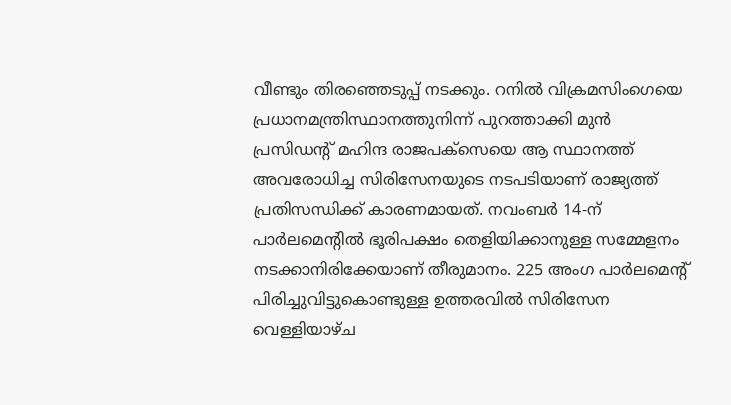വീണ്ടും തിരഞ്ഞെടുപ്പ് നടക്കും. റനിൽ വിക്രമസിംഗെയെ പ്രധാനമന്ത്രിസ്ഥാനത്തുനിന്ന് പുറത്താക്കി മുൻ പ്രസിഡന്റ് മഹിന്ദ രാജപക്സെയെ ആ സ്ഥാനത്ത് അവരോധിച്ച സിരിസേനയുടെ നടപടിയാണ് രാജ്യത്ത് പ്രതിസന്ധിക്ക് കാരണമായത്. നവംബർ 14-ന് പാർലമെന്റിൽ ഭൂരിപക്ഷം തെളിയിക്കാനുള്ള സമ്മേളനം നടക്കാനിരിക്കേയാണ് തീരുമാനം. 225 അംഗ പാർലമെന്റ് പിരിച്ചുവിട്ടുകൊണ്ടുള്ള ഉത്തരവിൽ സിരിസേന വെള്ളിയാഴ്ച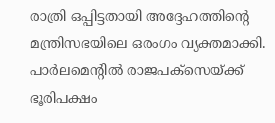രാത്രി ഒപ്പിട്ടതായി അദ്ദേഹത്തിന്റെ മന്ത്രിസഭയിലെ ഒരംഗം വ്യക്തമാക്കി. പാർലമെന്റിൽ രാജപക്സെയ്ക്ക് ഭൂരിപക്ഷം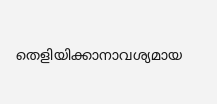തെളിയിക്കാനാവശ്യമായ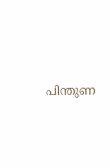പിന്തുണ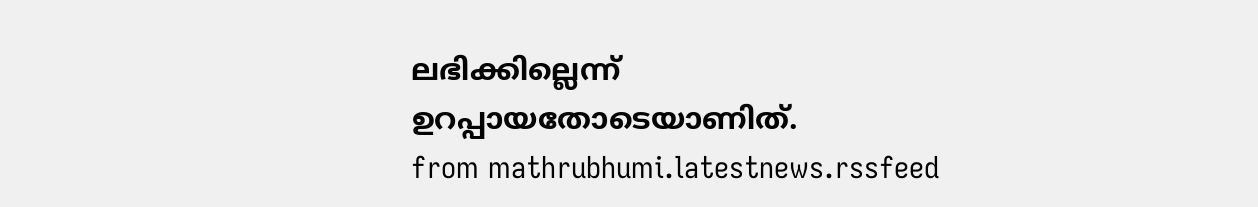ലഭിക്കില്ലെന്ന് ഉറപ്പായതോടെയാണിത്.
from mathrubhumi.latestnews.rssfeed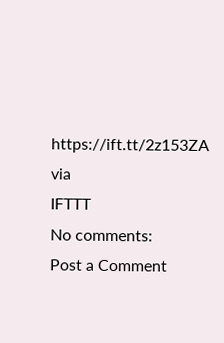https://ift.tt/2z153ZA
via
IFTTT
No comments:
Post a Comment